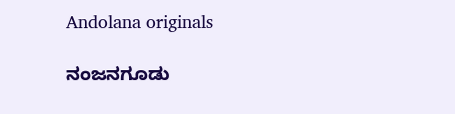Andolana originals

ನಂಜನಗೂಡು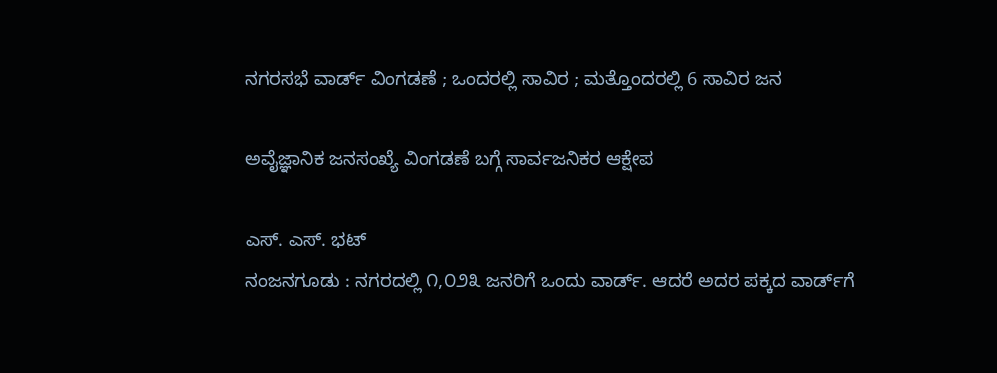ನಗರಸಭೆ ವಾರ್ಡ್ ವಿಂಗಡಣೆ ; ಒಂದರಲ್ಲಿ ಸಾವಿರ ; ಮತ್ತೊಂದರಲ್ಲಿ 6 ಸಾವಿರ ಜನ

ಅವೈಜ್ಞಾನಿಕ ಜನಸಂಖ್ಯೆ ವಿಂಗಡಣೆ ಬಗ್ಗೆ ಸಾರ್ವಜನಿಕರ ಆಕ್ಷೇಪ

ಎಸ್. ಎಸ್. ಭಟ್
ನಂಜನಗೂಡು : ನಗರದಲ್ಲಿ ೧,೦೨೩ ಜನರಿಗೆ ಒಂದು ವಾರ್ಡ್. ಆದರೆ ಅದರ ಪಕ್ಕದ ವಾರ್ಡ್‌ಗೆ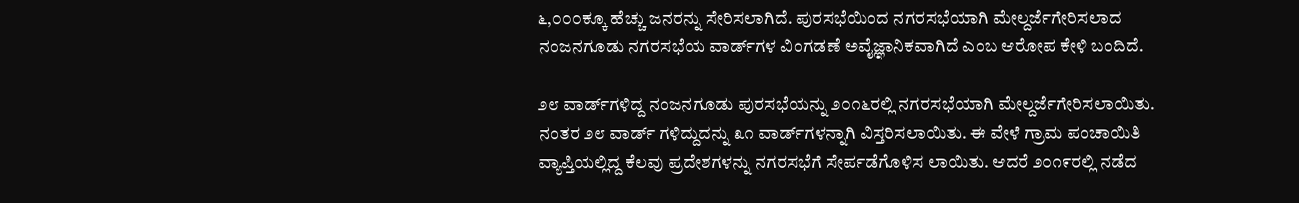೬,೦೦೦ಕ್ಕೂ ಹೆಚ್ಚು ಜನರನ್ನು ಸೇರಿಸಲಾಗಿದೆ. ಪುರಸಭೆಯಿಂದ ನಗರಸಭೆಯಾಗಿ ಮೇಲ್ದರ್ಜೆಗೇರಿಸಲಾದ ನಂಜನಗೂಡು ನಗರಸಭೆಯ ವಾರ್ಡ್‌ಗಳ ವಿಂಗಡಣೆ ಅವೈಜ್ಞಾನಿಕವಾಗಿದೆ ಎಂಬ ಆರೋಪ ಕೇಳಿ ಬಂದಿದೆ.

೨೮ ವಾರ್ಡ್‌ಗಳಿದ್ದ ನಂಜನಗೂಡು ಪುರಸಭೆಯನ್ನು ೨೦೧೬ರಲ್ಲಿ ನಗರಸಭೆಯಾಗಿ ಮೇಲ್ದರ್ಜೆಗೇರಿಸಲಾಯಿತು. ನಂತರ ೨೮ ವಾರ್ಡ್ ಗಳಿದ್ದುದನ್ನು ೩೧ ವಾರ್ಡ್‌ಗಳನ್ನಾಗಿ ವಿಸ್ತರಿಸಲಾಯಿತು. ಈ ವೇಳೆ ಗ್ರಾಮ ಪಂಚಾಯಿತಿ ವ್ಯಾಪ್ತಿಯಲ್ಲಿದ್ದ ಕೆಲವು ಪ್ರದೇಶಗಳನ್ನು ನಗರಸಭೆಗೆ ಸೇರ್ಪಡೆಗೊಳಿಸ ಲಾಯಿತು. ಆದರೆ ೨೦೧೯ರಲ್ಲಿ ನಡೆದ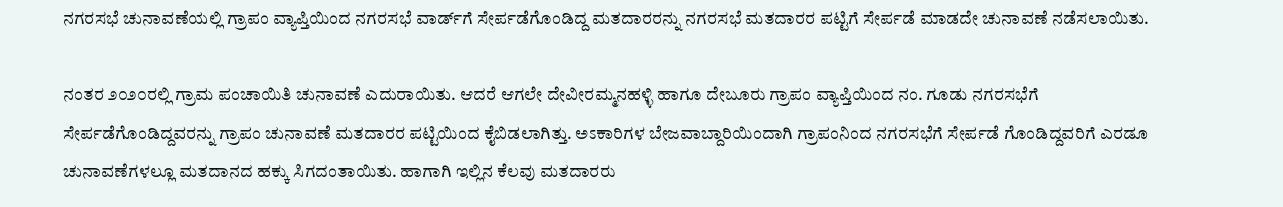ನಗರಸಭೆ ಚುನಾವಣೆಯಲ್ಲಿ ಗ್ರಾಪಂ ವ್ಯಾಪ್ತಿಯಿಂದ ನಗರಸಭೆ ವಾರ್ಡ್‌ಗೆ ಸೇರ್ಪಡೆಗೊಂಡಿದ್ದ ಮತದಾರರನ್ನು ನಗರಸಭೆ ಮತದಾರರ ಪಟ್ಟಿಗೆ ಸೇರ್ಪಡೆ ಮಾಡದೇ ಚುನಾವಣೆ ನಡೆಸಲಾಯಿತು.

ನಂತರ ೨೦೨೦ರಲ್ಲಿ ಗ್ರಾಮ ಪಂಚಾಯಿತಿ ಚುನಾವಣೆ ಎದುರಾಯಿತು. ಆದರೆ ಆಗಲೇ ದೇವೀರಮ್ಮನಹಳ್ಳಿ ಹಾಗೂ ದೇಬೂರು ಗ್ರಾಪಂ ವ್ಯಾಪ್ತಿಯಿಂದ ನಂ. ಗೂಡು ನಗರಸಭೆಗೆ ಸೇರ್ಪಡೆಗೊಂಡಿದ್ದವರನ್ನು ಗ್ರಾಪಂ ಚುನಾವಣೆ ಮತದಾರರ ಪಟ್ಟಿಯಿಂದ ಕೈಬಿಡಲಾಗಿತ್ತು. ಅಽಕಾರಿಗಳ ಬೇಜವಾಬ್ದಾರಿಯಿಂದಾಗಿ ಗ್ರಾಪಂನಿಂದ ನಗರಸಭೆಗೆ ಸೇರ್ಪಡೆ ಗೊಂಡಿದ್ದವರಿಗೆ ಎರಡೂ ಚುನಾವಣೆಗಳಲ್ಲೂ ಮತದಾನದ ಹಕ್ಕು ಸಿಗದಂತಾಯಿತು. ಹಾಗಾಗಿ ಇಲ್ಲಿನ ಕೆಲವು ಮತದಾರರು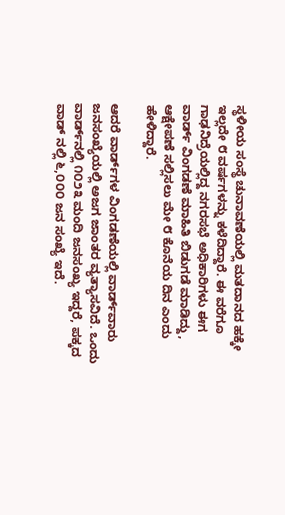ಸ್ಥಳೀಯ ಸಂಸ್ಥೆ ಚುನಾವಣೆಯಲ್ಲಿ ಮತದಾನದ ಹಕ್ಕೇ ಇಲ್ಲದೇ ೮ ವರ್ಷಗಳನ್ನು ಕಳೆದಿದ್ದಾರೆ. ಈ ವರೆಗೂ ಗಾಢನಿದ್ರೆಯಲ್ಲಿದ್ದ ನಗರಸಭೆ ಅಧಿಕಾರಿಗಳು ಈಗ ವಾರ್ಡ್ ವಿಂಗಡಣೆ ಮಾಹಿತಿ ಬಿಡುಗಡೆ ಮಾಡಿದ್ದು, ಆಕ್ಷೇಪಣೆ ಸಲ್ಲಿಸಲು ಮೇ ೮ ಕೊನೆಯ ದಿನ ಎಂದು ಹೇಳಿದ್ದಾರೆ.

ಆದರೆ ವಾರ್ಡ್‌ಗಳ ವಿಂಗಡಣೆಯಲ್ಲಿ ವಾರ್ಡ್‌ವಾರು ಜನಸಂಖ್ಯೆಯಲ್ಲಿ ಅಜಗ ಜಾಂತರ ವ್ಯತ್ಯಾಸವಿದೆ. ಒಂದು ವಾರ್ಡ್‌ನಲ್ಲಿ ೧೦೨೩ ಮಂದಿ ಜನಸಂಖ್ಯ ಇದ್ದರೆ, ಪಕ್ಕದ ವಾಡ್ ನಲ್ಲಿ ೬,೦೦೦ ಜನ ಸಂಖ್ಯೆ ಇದೆ.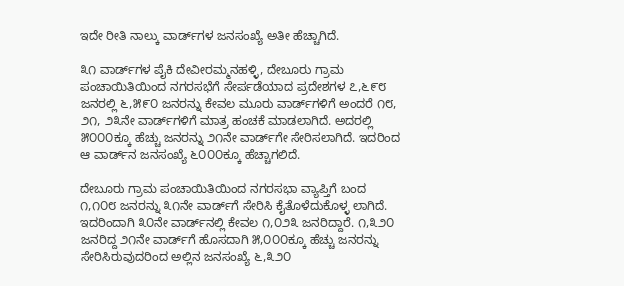ಇದೇ ರೀತಿ ನಾಲ್ಕು ವಾರ್ಡ್‌ಗಳ ಜನಸಂಖ್ಯೆ ಅತೀ ಹೆಚ್ಚಾಗಿದೆ.

೩೧ ವಾರ್ಡ್‌ಗಳ ಪೈಕಿ ದೇವೀರಮ್ಮನಹಳ್ಳಿ, ದೇಬೂರು ಗ್ರಾಮ ಪಂಚಾಯಿತಿಯಿಂದ ನಗರಸಭೆಗೆ ಸೇರ್ಪಡೆಯಾದ ಪ್ರದೇಶಗಳ ೭,೬೯೮ ಜನರಲ್ಲಿ ೬,೫೯೦ ಜನರನ್ನು ಕೇವಲ ಮೂರು ವಾರ್ಡ್‌ಗಳಿಗೆ ಅಂದರೆ ೧೮, ೨೧, ೨೩ನೇ ವಾರ್ಡ್‌ಗಳಿಗೆ ಮಾತ್ರ ಹಂಚಕೆ ಮಾಡಲಾಗಿದೆ. ಅದರಲ್ಲಿ ೫೦೦೦ಕ್ಕೂ ಹೆಚ್ಚು ಜನರನ್ನು ೨೧ನೇ ವಾರ್ಡ್‌ಗೇ ಸೇರಿಸಲಾಗಿದೆ. ಇದರಿಂದ ಆ ವಾರ್ಡ್‌ನ ಜನಸಂಖ್ಯೆ ೬೦೦೦ಕ್ಕೂ ಹೆಚ್ಚಾಗಲಿದೆ.

ದೇಬೂರು ಗ್ರಾಮ ಪಂಚಾಯಿತಿಯಿಂದ ನಗರಸಭಾ ವ್ಯಾಪ್ತಿಗೆ ಬಂದ ೧,೧೦೮ ಜನರನ್ನು ೩೧ನೇ ವಾರ್ಡ್‌ಗೆ ಸೇರಿಸಿ ಕೈತೊಳೆದುಕೊಳ್ಳ ಲಾಗಿದೆ. ಇದರಿಂದಾಗಿ ೩೦ನೇ ವಾರ್ಡ್‌ನಲ್ಲಿ ಕೇವಲ ೧,೦೨೩ ಜನರಿದ್ದಾರೆ. ೧,೩೨೦ ಜನರಿದ್ದ ೨೧ನೇ ವಾರ್ಡ್‌ಗೆ ಹೊಸದಾಗಿ ೫,೦೦೦ಕ್ಕೂ ಹೆಚ್ಚು ಜನರನ್ನು ಸೇರಿಸಿರುವುದರಿಂದ ಅಲ್ಲಿನ ಜನಸಂಖ್ಯೆ ೬,೩೨೦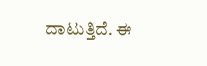ದಾಟುತ್ತಿದೆ. ಈ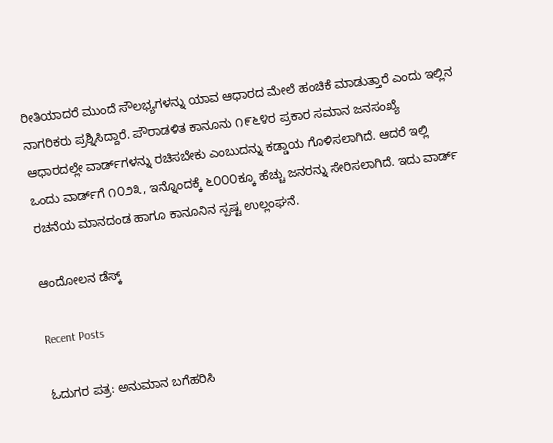ರೀತಿಯಾದರೆ ಮುಂದೆ ಸೌಲಭ್ಯಗಳನ್ನು ಯಾವ ಆಧಾರದ ಮೇಲೆ ಹಂಚಿಕೆ ಮಾಡುತ್ತಾರೆ ಎಂದು ಇಲ್ಲಿನ ನಾಗರಿಕರು ಪ್ರಶ್ನಿಸಿದ್ದಾರೆ. ಪೌರಾಡಳಿತ ಕಾನೂನು ೧೯೬೪ರ ಪ್ರಕಾರ ಸಮಾನ ಜನಸಂಖ್ಯೆ ಆಧಾರದಲ್ಲೇ ವಾರ್ಡ್‌ಗಳನ್ನು ರಚಿಸಬೇಕು ಎಂಬುದನ್ನು ಕಡ್ಡಾಯ ಗೊಳಿಸಲಾಗಿದೆ. ಆದರೆ ಇಲ್ಲಿ ಒಂದು ವಾರ್ಡ್‌ಗೆ ೧೦೨೩, ಇನ್ನೊಂದಕ್ಕೆ ೬೦೦೦ಕ್ಕೂ ಹೆಚ್ಚು ಜನರನ್ನು ಸೇರಿಸಲಾಗಿದೆ. ಇದು ವಾರ್ಡ್ ರಚನೆಯ ಮಾನದಂಡ ಹಾಗೂ ಕಾನೂನಿನ ಸ್ಪಷ್ಟ ಉಲ್ಲಂಘನೆ.

ಆಂದೋಲನ ಡೆಸ್ಕ್

Recent Posts

ಓದುಗರ ಪತ್ರ: ಅನುಮಾನ ಬಗೆಹರಿಸಿ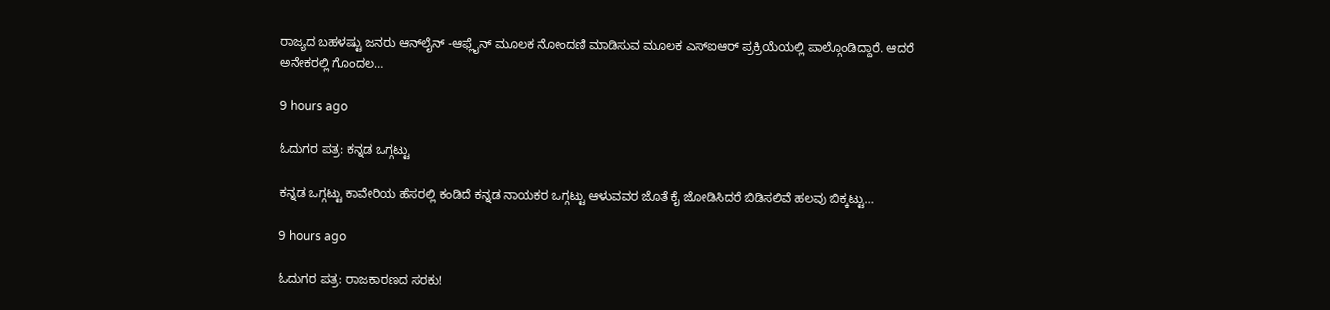ರಾಜ್ಯದ ಬಹಳಷ್ಟು ಜನರು ಆನ್‌ಲೈನ್ -ಆಫ್ಲೈನ್ ಮೂಲಕ ನೋಂದಣಿ ಮಾಡಿಸುವ ಮೂಲಕ ಎಸ್‌ಐಆರ್ ಪ್ರಕ್ರಿಯೆಯಲ್ಲಿ ಪಾಲ್ಗೊಂಡಿದ್ದಾರೆ. ಆದರೆ ಅನೇಕರಲ್ಲಿ ಗೊಂದಲ…

9 hours ago

ಓದುಗರ ಪತ್ರ: ಕನ್ನಡ ಒಗ್ಗಟ್ಟು

ಕನ್ನಡ ಒಗ್ಗಟ್ಟು ಕಾವೇರಿಯ ಹೆಸರಲ್ಲಿ ಕಂಡಿದೆ ಕನ್ನಡ ನಾಯಕರ ಒಗ್ಗಟ್ಟು ಆಳುವವರ ಜೊತೆ ಕೈ ಜೋಡಿಸಿದರೆ ಬಿಡಿಸಲಿವೆ ಹಲವು ಬಿಕ್ಕಟ್ಟು…

9 hours ago

ಓದುಗರ ಪತ್ರ: ರಾಜಕಾರಣದ ಸರಕು!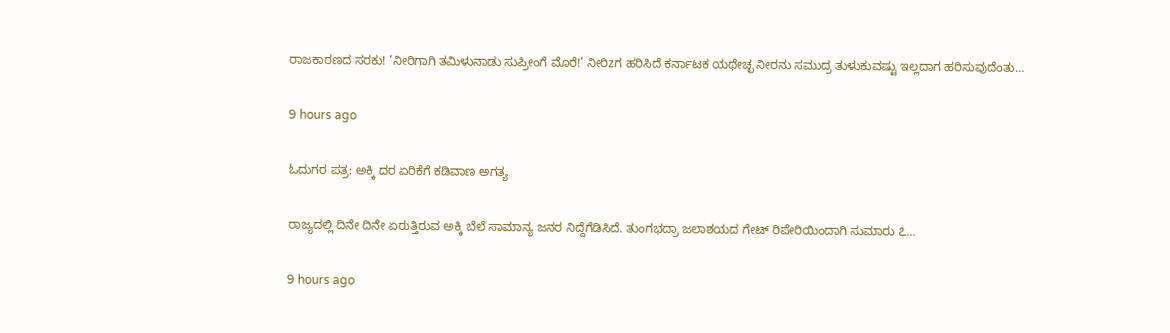ರಾಜಕಾರಣದ ಸರಕು! ‘ನೀರಿಗಾಗಿ ತಮಿಳುನಾಡು ಸುಪ್ರೀಂಗೆ ಮೊರೆ!’ ನೀರಿzಗ ಹರಿಸಿದೆ ಕರ್ನಾಟಕ ಯಥೇಚ್ಛ ನೀರನು ಸಮುದ್ರ ತುಳುಕುವಷ್ಟು ಇಲ್ಲದಾಗ ಹರಿಸುವುದೆಂತು…

9 hours ago

ಓದುಗರ ಪತ್ರ: ಅಕ್ಕಿ ದರ ಏರಿಕೆಗೆ ಕಡಿವಾಣ ಅಗತ್ಯ

ರಾಜ್ಯದಲ್ಲಿ ದಿನೇ ದಿನೇ ಏರುತ್ತಿರುವ ಅಕ್ಕಿ ಬೆಲೆ ಸಾಮಾನ್ಯ ಜನರ ನಿದ್ದೆಗೆಡಿಸಿದೆ. ತುಂಗಭದ್ರಾ ಜಲಾಶಯದ ಗೇಟ್ ರಿಪೇರಿಯಿಂದಾಗಿ ಸುಮಾರು ೭…

9 hours ago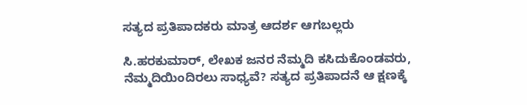ಸತ್ಯದ ಪ್ರತಿಪಾದಕರು ಮಾತ್ರ ಆದರ್ಶ ಆಗಬಲ್ಲರು

ಸಿ.ಹರಕುಮಾರ್, ಲೇಖಕ ಜನರ ನೆಮ್ಮದಿ ಕಸಿದುಕೊಂಡವರು, ನೆಮ್ಮದಿಯಿಂದಿರಲು ಸಾಧ್ಯವೆ? ಸತ್ಯದ ಪ್ರತಿಪಾದನೆ ಆ ಕ್ಷಣಕ್ಕೆ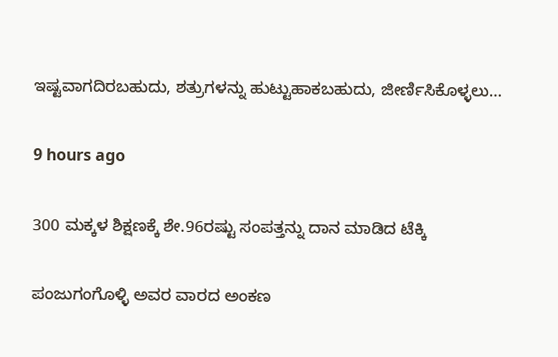ಇಷ್ಟವಾಗದಿರಬಹುದು, ಶತ್ರುಗಳನ್ನು ಹುಟ್ಟುಹಾಕಬಹುದು, ಜೀರ್ಣಿಸಿಕೊಳ್ಳಲು…

9 hours ago

300 ಮಕ್ಕಳ ಶಿಕ್ಷಣಕ್ಕೆ ಶೇ.96ರಷ್ಟು ಸಂಪತ್ತನ್ನು ದಾನ ಮಾಡಿದ ಟೆಕ್ಕಿ

ಪಂಜುಗಂಗೊಳ್ಳಿ ಅವರ ವಾರದ ಅಂಕಣ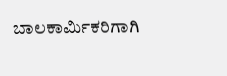ಬಾಲಕಾರ್ಮಿಕರಿಗಾಗಿ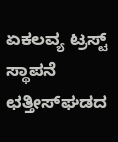ಏಕಲವ್ಯ ಟ್ರಸ್ಟ್ ಸ್ಥಾಪನೆ  ಛತ್ತೀಸ್‌ಘಡದ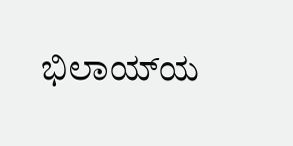ಭಿಲಾಯ್‌ಯ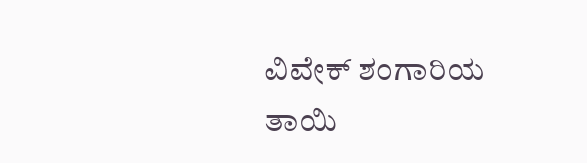ವಿವೇಕ್ ಶಂಗಾರಿಯ ತಾಯಿ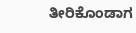ತೀರಿಕೊಂಡಾಗ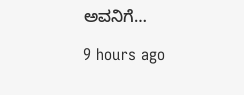ಅವನಿಗೆ…

9 hours ago